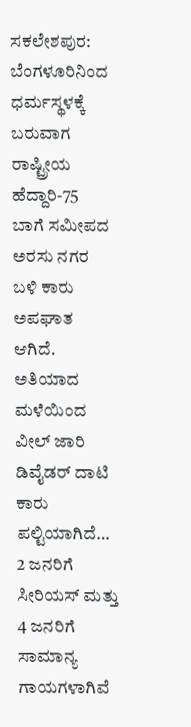ಸಕಲೇಶಪುರ: ಬೆಂಗಳೂರಿನಿಂದ ಧರ್ಮಸ್ಥಳಕ್ಕೆ ಬರುವಾಗ ರಾಷ್ಟ್ರೀಯ ಹೆದ್ದಾರಿ-75 ಬಾಗೆ ಸಮೀಪದ ಅರಸು ನಗರ ಬಳಿ ಕಾರು ಅಪಘಾತ ಆಗಿದೆ.
ಅತಿಯಾದ ಮಳೆಯಿಂದ ವೀಲ್ ಜಾರಿ ಡಿವೈಡರ್ ದಾಟಿ ಕಾರು ಪಲ್ಟಿಯಾಗಿದೆ… 2 ಜನರಿಗೆ ಸೀರಿಯಸ್ ಮತ್ತು 4 ಜನರಿಗೆ ಸಾಮಾನ್ಯ ಗಾಯಗಳಾಗಿವೆ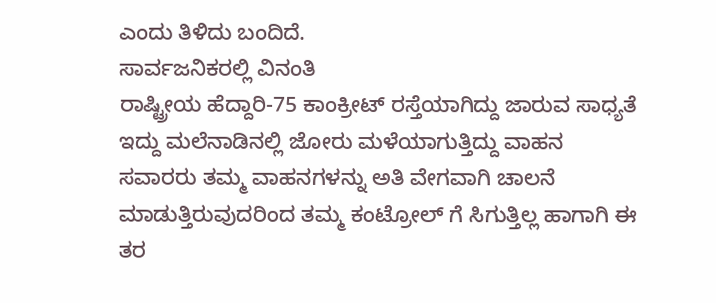ಎಂದು ತಿಳಿದು ಬಂದಿದೆ.
ಸಾರ್ವಜನಿಕರಲ್ಲಿ ವಿನಂತಿ
ರಾಷ್ಟ್ರೀಯ ಹೆದ್ದಾರಿ-75 ಕಾಂಕ್ರೀಟ್ ರಸ್ತೆಯಾಗಿದ್ದು ಜಾರುವ ಸಾಧ್ಯತೆ ಇದ್ದು ಮಲೆನಾಡಿನಲ್ಲಿ ಜೋರು ಮಳೆಯಾಗುತ್ತಿದ್ದು ವಾಹನ ಸವಾರರು ತಮ್ಮ ವಾಹನಗಳನ್ನು ಅತಿ ವೇಗವಾಗಿ ಚಾಲನೆ ಮಾಡುತ್ತಿರುವುದರಿಂದ ತಮ್ಮ ಕಂಟ್ರೋಲ್ ಗೆ ಸಿಗುತ್ತಿಲ್ಲ ಹಾಗಾಗಿ ಈ ತರ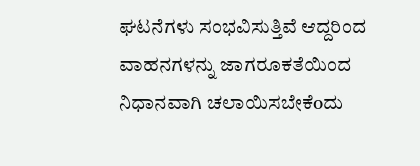ಘಟನೆಗಳು ಸಂಭವಿಸುತ್ತಿವೆ ಆದ್ದರಿಂದ ವಾಹನಗಳನ್ನು ಜಾಗರೂಕತೆಯಿಂದ ನಿಧಾನವಾಗಿ ಚಲಾಯಿಸಬೇಕೆoದು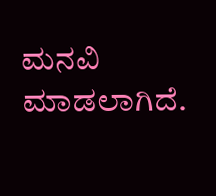ಮನವಿ ಮಾಡಲಾಗಿದೆ.